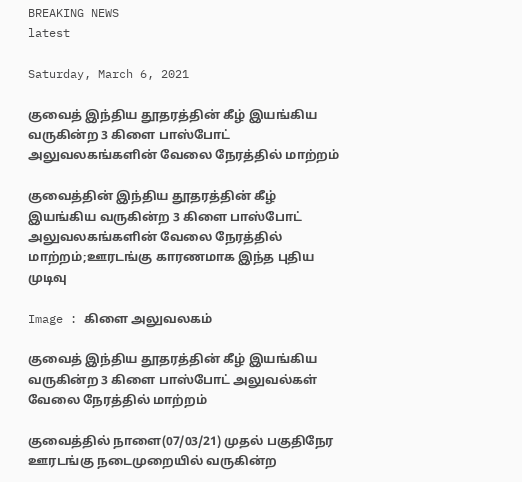BREAKING NEWS
latest

Saturday, March 6, 2021

குவைத் இந்திய தூதரத்தின் கீழ் இயங்கிய வருகின்ற 3 கிளை பாஸ்போட் அலுவலகங்களின் வேலை நேரத்தில் மாற்றம்

குவைத்தின் இந்திய தூதரத்தின் கீழ் இயங்கிய வருகின்ற 3 கிளை பாஸ்போட் அலுவலகங்களின் வேலை நேரத்தில் மாற்றம்;ஊரடங்கு காரணமாக இந்த புதிய முடிவு

Image : கிளை அலுவலகம்

குவைத் இந்திய தூதரத்தின் கீழ் இயங்கிய வருகின்ற 3 கிளை பாஸ்போட் அலுவல்கள் வேலை நேரத்தில் மாற்றம்

குவைத்தில் நாளை(07/03/21) முதல் பகுதிநேர ஊரடங்கு நடைமுறையில் வருகின்ற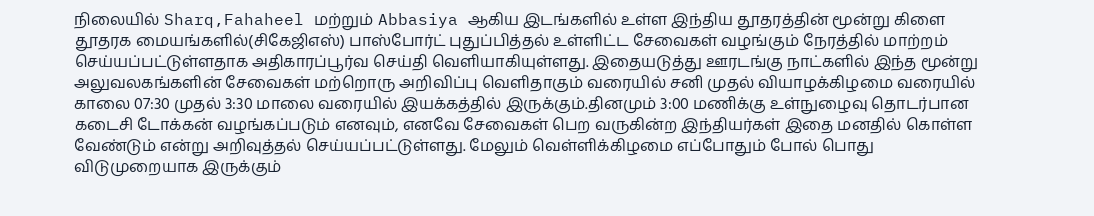நிலையில் Sharq,Fahaheel மற்றும் Abbasiya ஆகிய இடங்களில் உள்ள இந்திய தூதரத்தின் மூன்று கிளை தூதரக மையங்களில்(சிகேஜிஎஸ்) பாஸ்போர்ட் புதுப்பித்தல் உள்ளிட்ட சேவைகள் வழங்கும் நேரத்தில் மாற்றம் செய்யப்பட்டுள்ளதாக அதிகாரப்பூர்வ செய்தி வெளியாகியுள்ளது. இதையடுத்து ஊரடங்கு நாட்களில் இந்த மூன்று அலுவலகங்களின் சேவைகள் மற்றொரு அறிவிப்பு வெளிதாகும் வரையில் சனி முதல் வியாழக்கிழமை வரையில் காலை 07:30 முதல் 3:30 மாலை வரையில் இயக்கத்தில் இருக்கும்.தினமும் 3:00 மணிக்கு உள்நுழைவு தொடர்பான கடைசி டோக்கன் வழங்கப்படும் எனவும், எனவே சேவைகள் பெற வருகின்ற இந்தியர்கள் இதை மனதில் கொள்ள வேண்டும் என்று அறிவுத்தல் செய்யப்பட்டுள்ளது. மேலும் வெள்ளிக்கிழமை எப்போதும் போல் பொது விடுமுறையாக இருக்கும்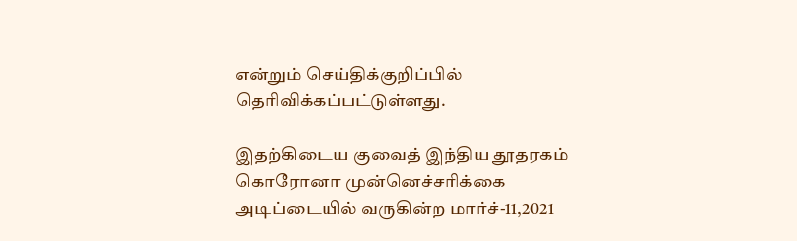என்றும் செய்திக்குறிப்பில் தெரிவிக்கப்பட்டுள்ளது.

இதற்கிடைய குவைத் இந்திய தூதரகம் கொரோனா முன்னெச்சரிக்கை அடிப்டையில் வருகின்ற மார்ச்-11,2021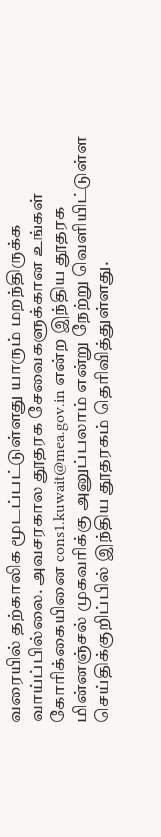வரையில் தற்காலிக மூடப்பட்டுள்ளது யாரும் மறந்திருக்க வாய்ப்பில்லை. அவசரகால தூதரக சேவைகளுக்கான உங்கள் கோரிக்கையினை cons1.kuwait@mea.gov.in என்ற இந்திய தூதரக மின்னஞ்சல் முகவரிக்கு அனுப்பலாம் என்று நேற்று வெளியிட்டுள்ள செய்திக்குறிப்பில் இந்திய தூதரகம் தெரிவித்துள்ளது.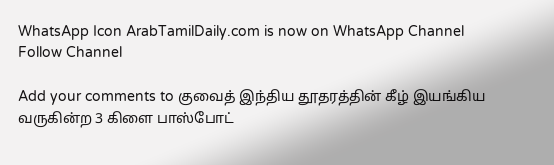WhatsApp Icon ArabTamilDaily.com is now on WhatsApp Channel Follow Channel

Add your comments to குவைத் இந்திய தூதரத்தின் கீழ் இயங்கிய வருகின்ற 3 கிளை பாஸ்போட்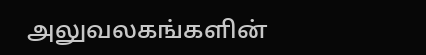அலுவலகங்களின்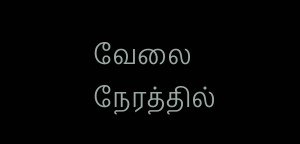வேலை நேரத்தில்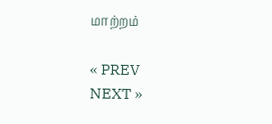மாற்றம்

« PREV
NEXT »